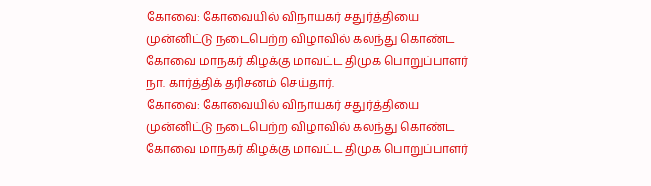கோவை: கோவையில் விநாயகர் சதுர்த்தியை முன்னிட்டு நடைபெற்ற விழாவில் கலந்து கொண்ட கோவை மாநகர் கிழக்கு மாவட்ட திமுக பொறுப்பாளர் நா. கார்த்திக் தரிசனம் செய்தார்.
கோவை: கோவையில் விநாயகர் சதுர்த்தியை முன்னிட்டு நடைபெற்ற விழாவில் கலந்து கொண்ட கோவை மாநகர் கிழக்கு மாவட்ட திமுக பொறுப்பாளர்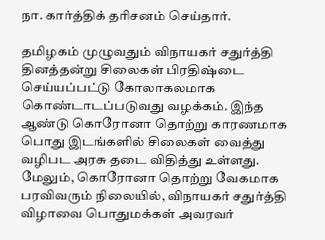நா. கார்த்திக் தரிசனம் செய்தார்.

தமிழகம் முழுவதும் விநாயகர் சதுர்த்தி தினத்தன்று சிலைகள் பிரதிஷ்டை செய்யப்பட்டு கோலாகலமாக கொண்டாடப்படுவது வழக்கம். இந்த ஆண்டு கொரோனா தொற்று காரணமாக பொது இடங்களில் சிலைகள் வைத்து வழிபட அரசு தடை விதித்து உள்ளது.
மேலும், கொரோனா தொற்று வேகமாக பரவிவரும் நிலையில், விநாயகர் சதுர்த்தி விழாவை பொதுமக்கள் அவரவர்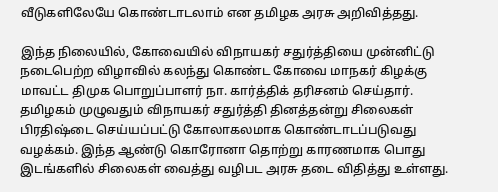வீடுகளிலேயே கொண்டாடலாம் என தமிழக அரசு அறிவித்தது.

இந்த நிலையில், கோவையில் விநாயகர் சதுர்த்தியை முன்னிட்டு நடைபெற்ற விழாவில் கலந்து கொண்ட கோவை மாநகர் கிழக்கு மாவட்ட திமுக பொறுப்பாளர் நா. கார்த்திக் தரிசனம் செய்தார்.
தமிழகம் முழுவதும் விநாயகர் சதுர்த்தி தினத்தன்று சிலைகள் பிரதிஷ்டை செய்யப்பட்டு கோலாகலமாக கொண்டாடப்படுவது வழக்கம். இந்த ஆண்டு கொரோனா தொற்று காரணமாக பொது இடங்களில் சிலைகள் வைத்து வழிபட அரசு தடை விதித்து உள்ளது.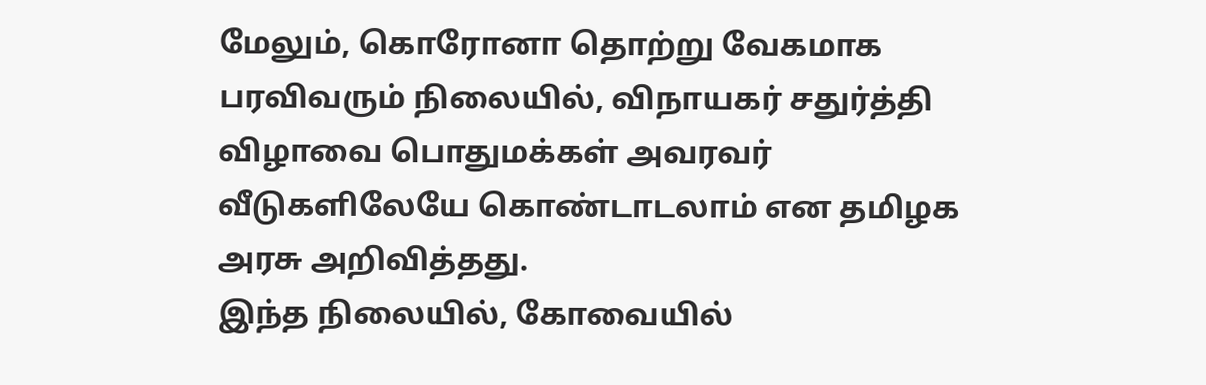மேலும், கொரோனா தொற்று வேகமாக பரவிவரும் நிலையில், விநாயகர் சதுர்த்தி விழாவை பொதுமக்கள் அவரவர் வீடுகளிலேயே கொண்டாடலாம் என தமிழக அரசு அறிவித்தது.
இந்த நிலையில், கோவையில்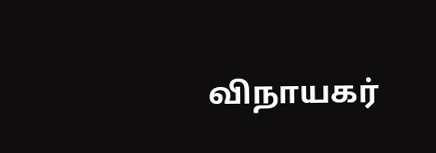விநாயகர்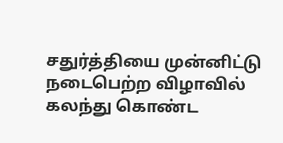சதுர்த்தியை முன்னிட்டு நடைபெற்ற விழாவில் கலந்து கொண்ட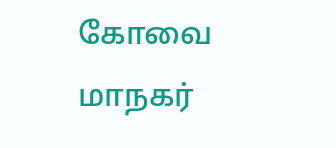கோவை மாநகர்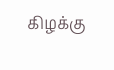கிழக்கு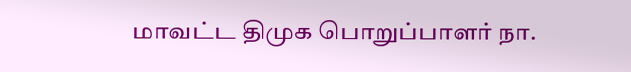மாவட்ட திமுக பொறுப்பாளர் நா.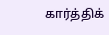கார்த்திக்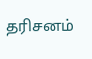தரிசனம்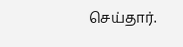செய்தார்.